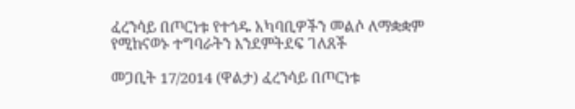ፈረንሳይ በጦርነቱ የተጎዱ አካባቢዎችን መልሶ ለማቋቋም የሚከናወኑ ተግባራትን እንደምትደፍ ገለጸች

መጋቢት 17/2014 (ዋልታ) ፈረንሳይ በጦርነቱ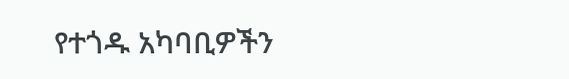የተጎዱ አካባቢዎችን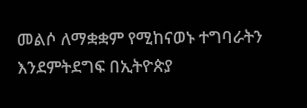መልሶ ለማቋቋም የሚከናወኑ ተግባራትን እንደምትደግፍ በኢትዮጵያ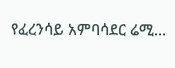የፈረንሳይ አምባሳደር ሬሚ…